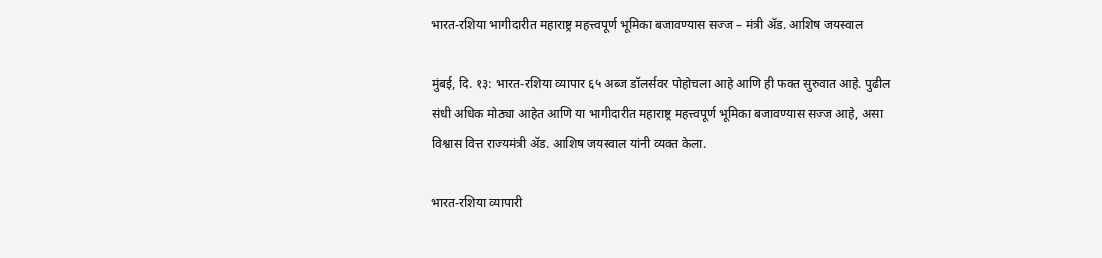भारत-रशिया भागीदारीत महाराष्ट्र महत्त्वपूर्ण भूमिका बजावण्यास सज्ज – मंत्री ॲड. आशिष जयस्वाल

मुंबई, दि. १३: भारत-रशिया व्यापार ६५ अब्ज डॉलर्सवर पोहोचला आहे आणि ही फक्त सुरुवात आहे. पुढील संधी अधिक मोठ्या आहेत आणि या भागीदारीत महाराष्ट्र महत्त्वपूर्ण भूमिका बजावण्यास सज्ज आहे, असा विश्वास वित्त राज्यमंत्री ॲड. आशिष जयस्वाल यांनी व्यक्त केला.

भारत-रशिया व्यापारी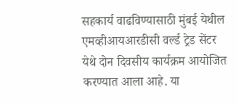सहकार्य वाढविण्यासाठी मुंबई येथील एमव्हीआयआरडीसी वर्ल्ड ट्रेड सेंटर येथे दोन दिवसीय कार्यक्रम आयोजित करण्यात आला आहे. या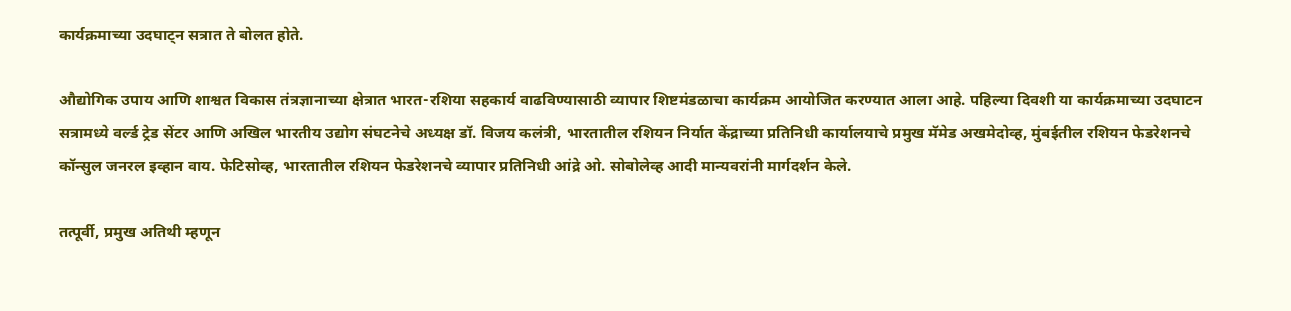कार्यक्रमाच्या उदघाट्न सत्रात ते बोलत होते.

औद्योगिक उपाय आणि शाश्वत विकास तंत्रज्ञानाच्या क्षेत्रात भारत-रशिया सहकार्य वाढविण्यासाठी व्यापार शिष्टमंडळाचा कार्यक्रम आयोजित करण्यात आला आहे. पहिल्या दिवशी या कार्यक्रमाच्या उदघाटन सत्रामध्ये वर्ल्ड ट्रेड सेंटर आणि अखिल भारतीय उद्योग संघटनेचे अध्यक्ष डॉ. विजय कलंत्री, भारतातील रशियन निर्यात केंद्राच्या प्रतिनिधी कार्यालयाचे प्रमुख मॅमेड अखमेदोव्ह, मुंबईतील रशियन फेडरेशनचे कॉन्सुल जनरल इव्हान वाय. फेटिसोव्ह, भारतातील रशियन फेडरेशनचे व्यापार प्रतिनिधी आंद्रे ओ. सोबोलेव्ह आदी मान्यवरांनी मार्गदर्शन केले.

तत्पूर्वी, प्रमुख अतिथी म्हणून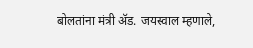बोलतांना मंत्री ॲड. जयस्वाल म्हणाले,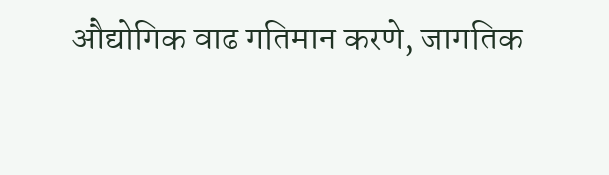औद्योगिक वाढ गतिमान करणे, जागतिक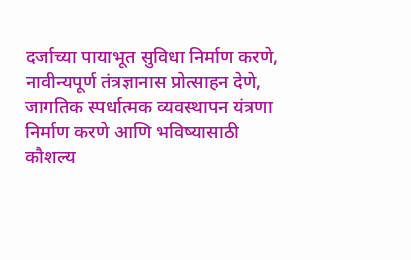दर्जाच्या पायाभूत सुविधा निर्माण करणे, नावीन्यपूर्ण तंत्रज्ञानास प्रोत्साहन देणे, जागतिक स्पर्धात्मक व्यवस्थापन यंत्रणा निर्माण करणे आणि भविष्यासाठी कौशल्य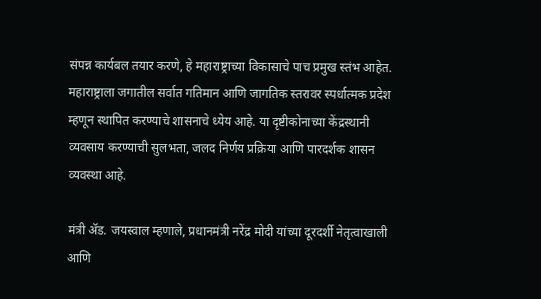संपन्न कार्यबल तयार करणे, हे महाराष्ट्राच्या विकासाचे पाच प्रमुख स्तंभ आहेत. महाराष्ट्राला जगातील सर्वात गतिमान आणि जागतिक स्तरावर स्पर्धात्मक प्रदेश म्हणून स्थापित करण्याचे शासनाचे ध्येय आहे. या दृष्टीकोनाच्या केंद्रस्थानी व्यवसाय करण्याची सुलभता, जलद निर्णय प्रक्रिया आणि पारदर्शक शासन व्यवस्था आहे.

मंत्री ॲड. जयस्वाल म्हणाले, प्रधानमंत्री नरेंद्र मोदी यांच्या दूरदर्शी नेतृत्वाखाली आणि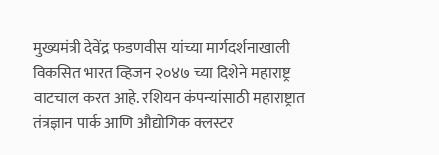मुख्यमंत्री देवेंद्र फडणवीस यांच्या मार्गदर्शनाखाली विकसित भारत व्हिजन २०४७ च्या दिशेने महाराष्ट्र वाटचाल करत आहे. रशियन कंपन्यांसाठी महाराष्ट्रात तंत्रज्ञान पार्क आणि औद्योगिक क्लस्टर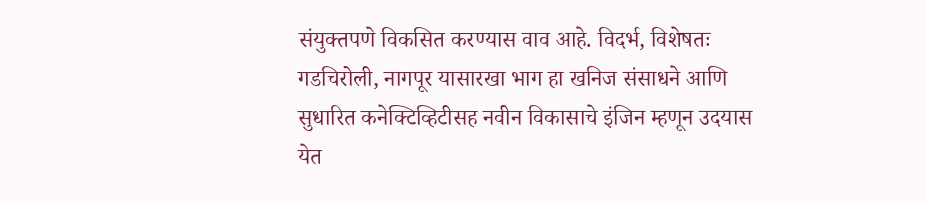संयुक्तपणे विकसित करण्यास वाव आहे. विदर्भ, विशेषतः गडचिरोली, नागपूर यासारखा भाग हा खनिज संसाधने आणि सुधारित कनेक्टिव्हिटीसह नवीन विकासाचे इंजिन म्हणून उदयास येत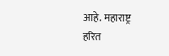आहे. महाराष्ट्र हरित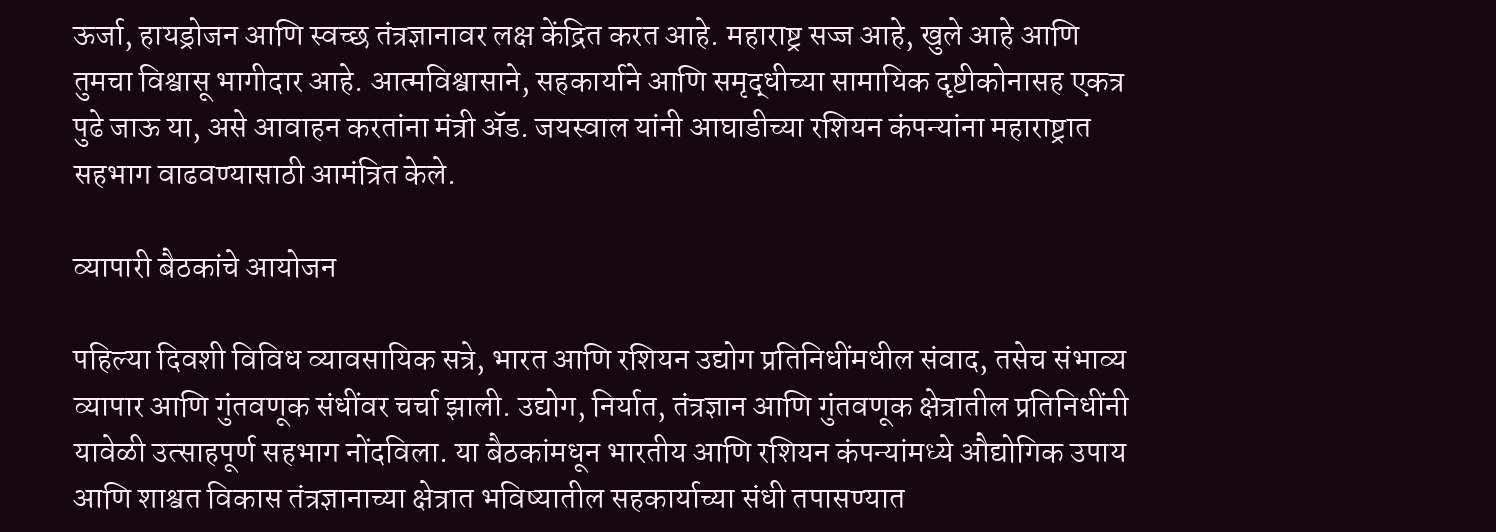ऊर्जा, हायड्रोजन आणि स्वच्छ तंत्रज्ञानावर लक्ष केंद्रित करत आहे. महाराष्ट्र सज्ज आहे, खुले आहे आणि तुमचा विश्वासू भागीदार आहे. आत्मविश्वासाने, सहकार्याने आणि समृद्धीच्या सामायिक दृष्टीकोनासह एकत्र पुढे जाऊ या, असे आवाहन करतांना मंत्री ॲड. जयस्वाल यांनी आघाडीच्या रशियन कंपन्यांना महाराष्ट्रात सहभाग वाढवण्यासाठी आमंत्रित केले.

व्यापारी बैठकांचे आयोजन

पहिल्या दिवशी विविध व्यावसायिक सत्रे, भारत आणि रशियन उद्योग प्रतिनिधींमधील संवाद, तसेच संभाव्य व्यापार आणि गुंतवणूक संधींवर चर्चा झाली. उद्योग, निर्यात, तंत्रज्ञान आणि गुंतवणूक क्षेत्रातील प्रतिनिधींनी यावेळी उत्साहपूर्ण सहभाग नोंदविला. या बैठकांमधून भारतीय आणि रशियन कंपन्यांमध्ये औद्योगिक उपाय आणि शाश्वत विकास तंत्रज्ञानाच्या क्षेत्रात भविष्यातील सहकार्याच्या संधी तपासण्यात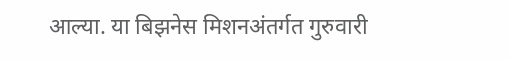आल्या. या बिझनेस मिशनअंतर्गत गुरुवारी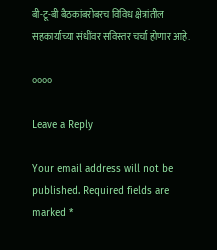बी-टू-बी बैठकांबरोबरच विविध क्षेत्रांतील सहकार्याच्या संधींवर सविस्तर चर्चा होणार आहे.

००००

Leave a Reply

Your email address will not be published. Required fields are marked *